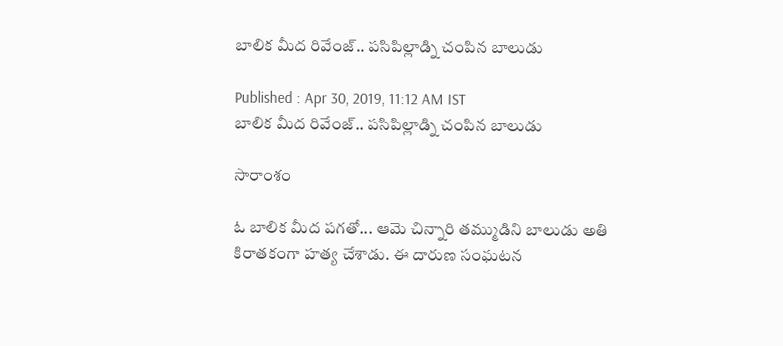బాలిక మీద రివేంజ్.. పసిపిల్లాడ్ని చంపిన బాలుడు

Published : Apr 30, 2019, 11:12 AM IST
బాలిక మీద రివేంజ్.. పసిపిల్లాడ్ని చంపిన బాలుడు

సారాంశం

ఓ బాలిక మీద పగతో... ఆమె చిన్నారి తమ్ముడిని బాలుడు అతి కిరాతకంగా హత్య చేశాడు. ఈ దారుణ సంఘటన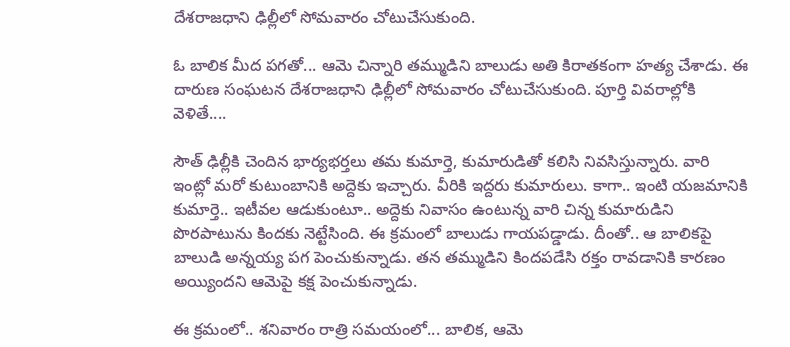దేశరాజధాని ఢిల్లీలో సోమవారం చోటుచేసుకుంది.

ఓ బాలిక మీద పగతో... ఆమె చిన్నారి తమ్ముడిని బాలుడు అతి కిరాతకంగా హత్య చేశాడు. ఈ దారుణ సంఘటన దేశరాజధాని ఢిల్లీలో సోమవారం చోటుచేసుకుంది. పూర్తి వివరాల్లోకి వెళితే....

సౌత్ ఢిల్లీకి చెందిన భార్యభర్తలు తమ కుమార్తె, కుమారుడితో కలిసి నివసిస్తున్నారు. వారి ఇంట్లో మరో కుటుంబానికి అద్దెకు ఇచ్చారు. వీరికి ఇద్దరు కుమారులు. కాగా.. ఇంటి యజమానికి కుమార్తె.. ఇటీవల ఆడుకుంటూ.. అద్దెకు నివాసం ఉంటున్న వారి చిన్న కుమారుడిని పొరపాటును కిందకు నెట్టేసింది. ఈ క్రమంలో బాలుడు గాయపడ్డాడు. దీంతో.. ఆ బాలికపై బాలుడి అన్నయ్య పగ పెంచుకున్నాడు. తన తమ్ముడిని కిందపడేసి రక్తం రావడానికి కారణం అయ్యిందని ఆమెపై కక్ష పెంచుకున్నాడు.

ఈ క్రమంలో.. శనివారం రాత్రి సమయంలో... బాలిక, ఆమె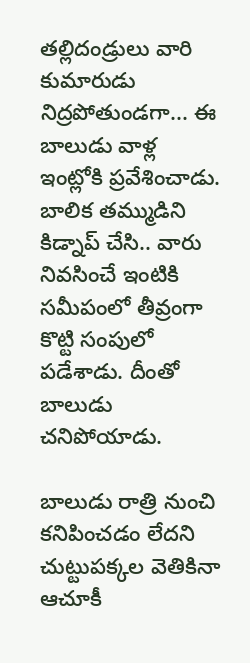తల్లిదండ్రులు వారి కుమారుడు నిద్రపోతుండగా... ఈ బాలుడు వాళ్ల ఇంట్లోకి ప్రవేశించాడు. బాలిక తమ్ముడిని కిడ్నాప్ చేసి.. వారు నివసించే ఇంటికి సమీపంలో తీవ్రంగా కొట్టి సంపులో పడేశాడు. దీంతో బాలుడు చనిపోయాడు.

బాలుడు రాత్రి నుంచి కనిపించడం లేదని చుట్టుపక్కల వెతికినా ఆచూకీ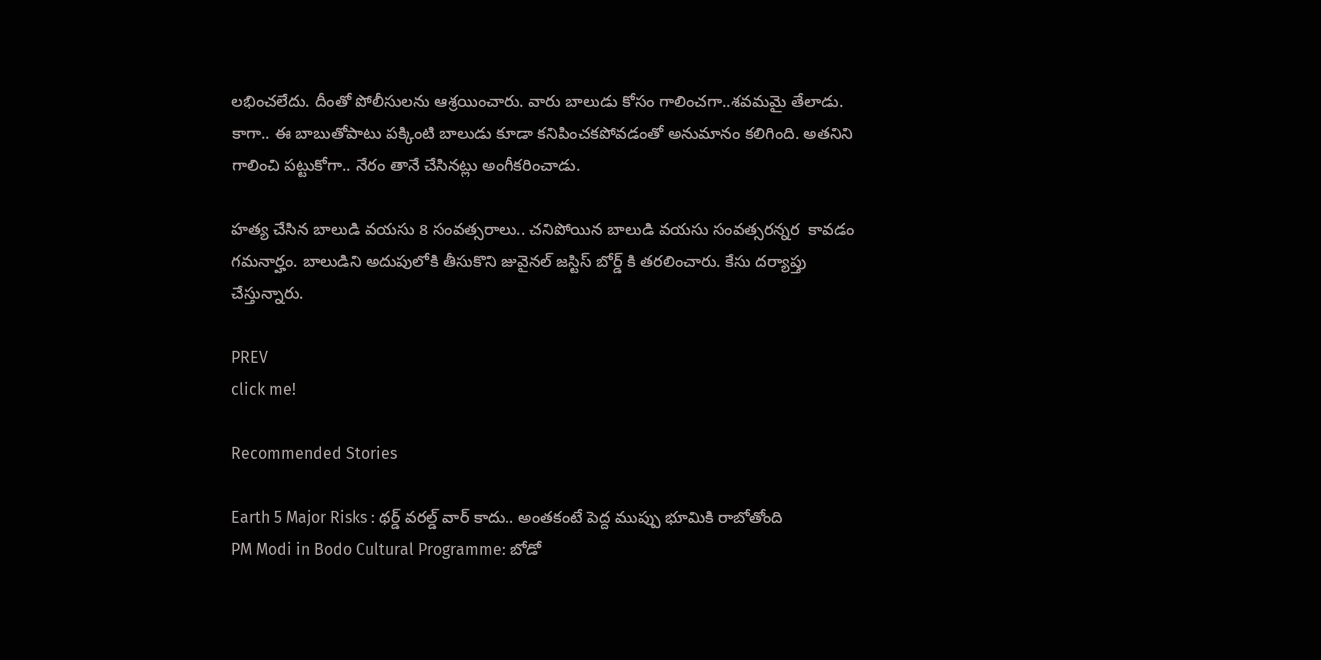లభించలేదు. దీంతో పోలీసులను ఆశ్రయించారు. వారు బాలుడు కోసం గాలించగా..శవమమై తేలాడు. కాగా.. ఈ బాబుతోపాటు పక్కింటి బాలుడు కూడా కనిపించకపోవడంతో అనుమానం కలిగింది. అతనిని గాలించి పట్టుకోగా.. నేరం తానే చేసినట్లు అంగీకరించాడు.

హత్య చేసిన బాలుడి వయసు 8 సంవత్సరాలు.. చనిపోయిన బాలుడి వయసు సంవత్సరన్నర  కావడం గమనార్హం. బాలుడిని అదుపులోకి తీసుకొని జువైనల్ జస్టిస్ బోర్డ్ కి తరలించారు. కేసు దర్యాప్తు చేస్తున్నారు.

PREV
click me!

Recommended Stories

Earth 5 Major Risks : థర్డ్ వరల్డ్ వార్ కాదు.. అంతకంటే పెద్ద ముప్పు భూమికి రాబోతోంది
PM Modi in Bodo Cultural Programme: బోడో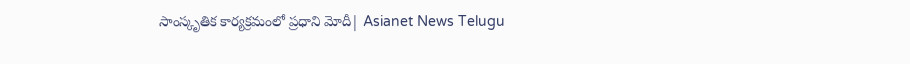సాంస్కృతిక కార్యక్రమంలో ప్రధాని మోదీ| Asianet News Telugu